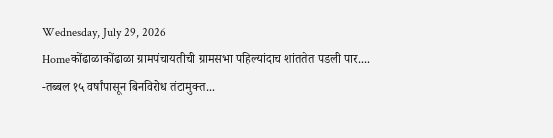Wednesday, July 29, 2026
Homeकोंढाळाकोंढाळा ग्रामपंचायतीची ग्रामसभा पहिल्यांदाच शांततेत पडली पार.... -तब्बल १५ वर्षांपासून बिनविरोध तंटामुक्त...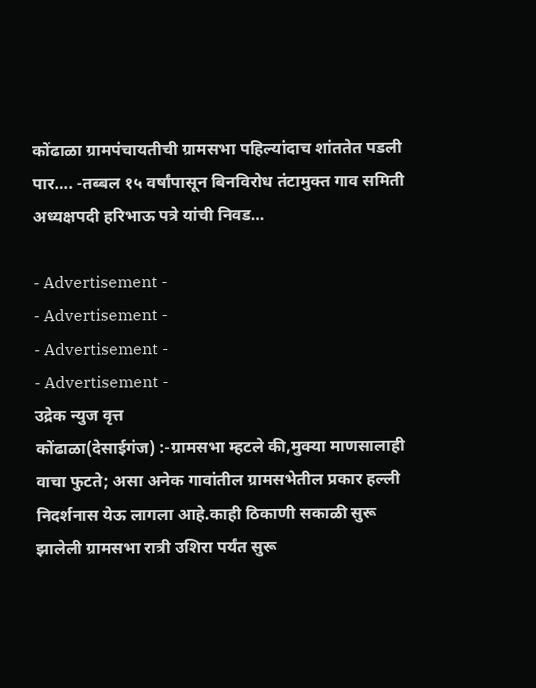कोंढाळा ग्रामपंचायतीची ग्रामसभा पहिल्यांदाच शांततेत पडली पार…. -तब्बल १५ वर्षांपासून बिनविरोध तंटामुक्त गाव समिती अध्यक्षपदी हरिभाऊ पत्रे यांची निवड…

- Advertisement -
- Advertisement -
- Advertisement -
- Advertisement -
उद्रेक न्युज वृत्त
कोंढाळा(देसाईगंज) :-ग्रामसभा म्हटले की,मुक्या माणसालाही वाचा फुटते; असा अनेक गावांतील ग्रामसभेतील प्रकार हल्ली निदर्शनास येऊ लागला आहे.काही ठिकाणी सकाळी सुरू झालेली ग्रामसभा रात्री उशिरा पर्यंत सुरू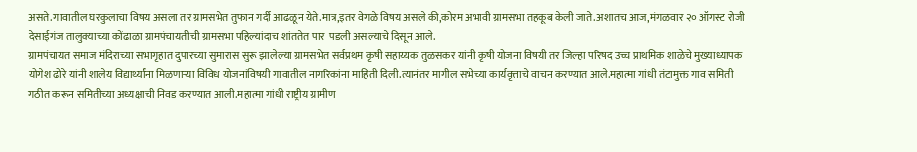असते.गावातील घरकुलाचा विषय असला तर ग्रामसभेत तुफान गर्दी आढळून येते.मात्र,इतर वेगळे विषय असले की,कोरम अभावी ग्रामसभा तहकूब केली जाते.अशातच आज,मंगळवार २० ऑगस्ट रोजी देसाईगंज तालुक्याच्या कोंढाळा ग्रामपंचायतीची ग्रामसभा पहिल्यांदाच शांततेत पार  पडली असल्याचे दिसून आले.
ग्रामपंचायत समाज मंदिराच्या सभागृहात दुपारच्या सुमारास सुरू झालेल्या ग्रामसभेत सर्वप्रथम कृषी सहाय्यक तुळसकर यांनी कृषी योजना विषयी तर जिल्हा परिषद उच्च प्राथमिक शाळेचे मुख्याध्यापक योगेश ढोरे यांनी शालेय विद्यार्थ्यांना मिळणाऱ्या विविध योजनांविषयी गावातील नागरिकांना माहिती दिली.त्यानंतर मागील सभेच्या कार्यवृत्ताचे वाचन करण्यात आले.महात्मा गांधी तंटामुक्त गाव समिती गठीत करून समितीच्या अध्यक्षाची निवड करण्यात आली.महात्मा गांधी राष्ट्रीय ग्रामीण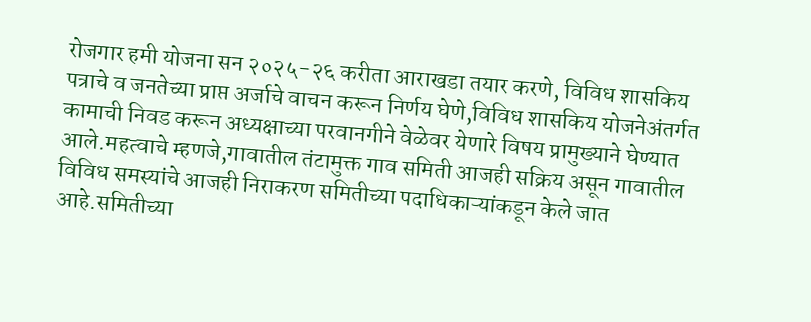रोजगार हमी योजना सन २०२५-२६ करीता आराखडा तयार करणे, विविध शासकिय पत्राचे व जनतेच्या प्राप्त अर्जाचे वाचन करून निर्णय घेणे,विविध शासकिय योजनेअंतर्गत कामाची निवड करून अध्यक्षाच्या परवानगीने वेळेवर येणारे विषय प्रामुख्याने घेण्यात आले.महत्वाचे म्हणजे,गावातील तंटामुक्त गाव समिती आजही सक्रिय असून गावातील विविध समस्यांचे आजही निराकरण समितीच्या पदाधिकाऱ्यांकडून केले जात आहे.समितीच्या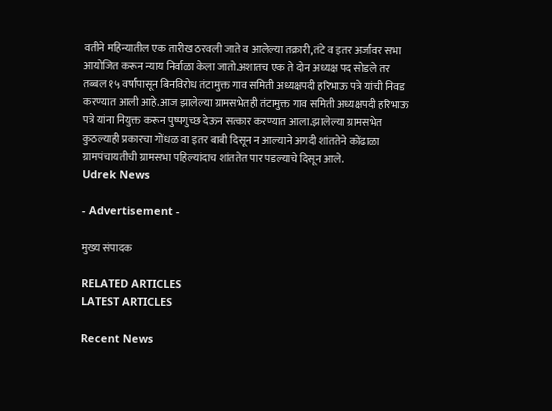वतीने महिन्यातील एक तारीख ठरवली जाते व आलेल्या तक्रारी,तंटे व इतर अर्जांवर सभा आयोजित करून न्याय निर्वाळा केला जातो.अशातच एक ते दोन अध्यक्ष पद सोडले तर तब्बल १५ वर्षांपासून बिनविरोध तंटामुक्त गाव समिती अध्यक्षपदी हरिभाऊ पत्रे यांची निवड करण्यात आली आहे.आज झालेल्या ग्रामसभेतही तंटामुक्त गाव समिती अध्यक्षपदी हरिभाऊ पत्रे यांना नियुक्त करून पुष्पगुच्छ देऊन सत्कार करण्यात आला.झालेल्या ग्रामसभेत कुठल्याही प्रकारचा गोंधळ वा इतर बाबी दिसून न आल्याने अगदी शांततेने कोंढाळा ग्रामपंचायतीची ग्रामसभा पहिल्यांदाच शांततेत पार पडल्याचे दिसून आले.
Udrek News

- Advertisement -

मुख्य संपादक

RELATED ARTICLES
LATEST ARTICLES

Recent News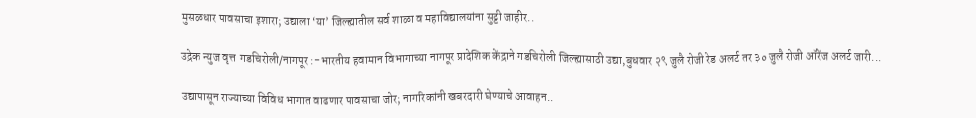मुसळधार पावसाचा इशारा; उद्याला ‘या’ जिल्ह्यातील सर्व शाळा व महाविद्यालयांना सुट्टी जाहीर..

उद्रेक न्युज वृत्त  गडचिरोली/नागपूर :-भारतीय हवामान विभागाच्या नागपूर प्रादेशिक केंद्राने गडचिरोली जिल्ह्यासाठी उद्या,बुधवार २९ जुलै रोजी रेड अलर्ट तर ३० जुलै रोजी ऑरेंज अलर्ट जारी...

उद्यापासून राज्याच्या विविध भागात वाढणार पावसाचा जोर; नागरिकांनी खबरदारी घेण्याचे आवाहन..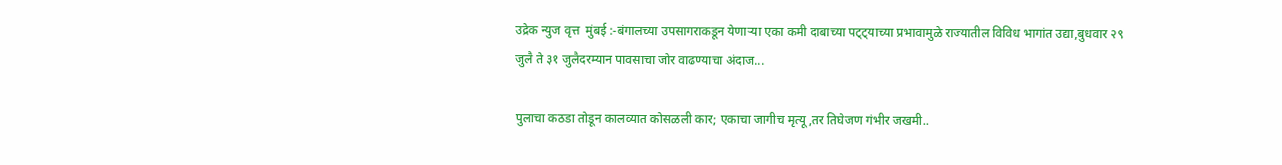उद्रेक न्युज वृत्त  मुंबई :-बंगालच्या उपसागराकडून येणाऱ्या एका कमी दाबाच्या पट्ट्याच्या प्रभावामुळे राज्यातील विविध भागांत उद्या,बुधवार २९ जुलै ते ३१ जुलैदरम्यान पावसाचा जोर वाढण्याचा अंदाज...

पुलाचा कठडा तोडून कालव्यात कोसळली कार; एकाचा जागीच मृत्यू,तर तिघेजण गंभीर जखमी..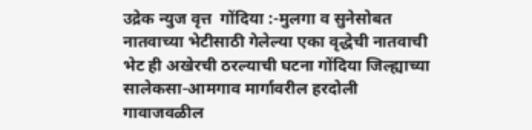उद्रेक न्युज वृत्त  गोंदिया :-मुलगा व सुनेसोबत नातवाच्या भेटीसाठी गेलेल्या एका वृद्धेची नातवाची भेट ही अखेरची ठरल्याची घटना गोंदिया जिल्ह्याच्या सालेकसा-आमगाव मार्गावरील हरदोली गावाजवळील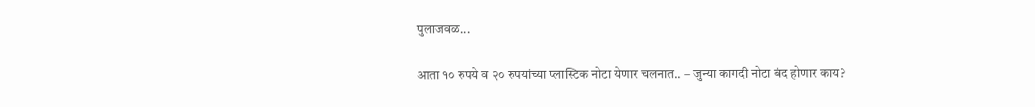पुलाजवळ...

आता १० रुपये व २० रुपयांच्या प्लास्टिक नोटा येणार चलनात.. – जुन्या कागदी नोटा बंद होणार काय?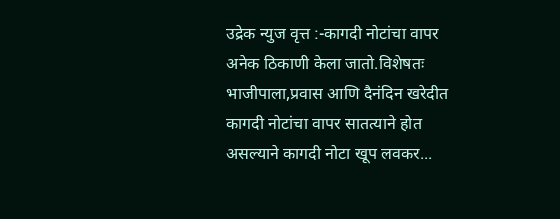उद्रेक न्युज वृत्त :-कागदी नोटांचा वापर अनेक ठिकाणी केला जातो.विशेषतः भाजीपाला,प्रवास आणि दैनंदिन खरेदीत कागदी नोटांचा वापर सातत्याने होत असल्याने कागदी नोटा खूप लवकर...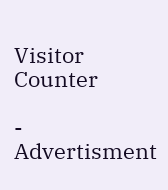Visitor Counter

- Advertisment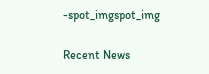-spot_imgspot_img

Recent News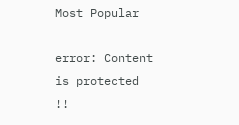Most Popular

error: Content is protected !!